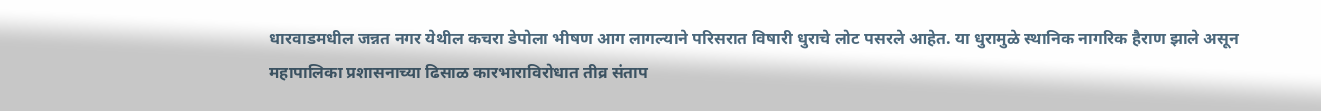धारवाडमधील जन्नत नगर येथील कचरा डेपोला भीषण आग लागल्याने परिसरात विषारी धुराचे लोट पसरले आहेत. या धुरामुळे स्थानिक नागरिक हैराण झाले असून महापालिका प्रशासनाच्या ढिसाळ कारभाराविरोधात तीव्र संताप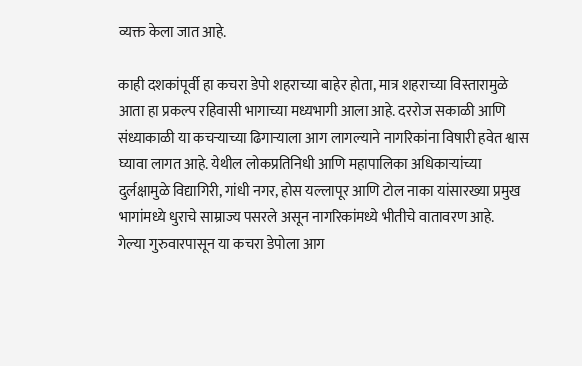व्यक्त केला जात आहे.

काही दशकांपूर्वी हा कचरा डेपो शहराच्या बाहेर होता, मात्र शहराच्या विस्तारामुळे आता हा प्रकल्प रहिवासी भागाच्या मध्यभागी आला आहे. दररोज सकाळी आणि संध्याकाळी या कचऱ्याच्या ढिगाऱ्याला आग लागल्याने नागरिकांना विषारी हवेत श्वास घ्यावा लागत आहे. येथील लोकप्रतिनिधी आणि महापालिका अधिकाऱ्यांच्या दुर्लक्षामुळे विद्यागिरी, गांधी नगर, होस यल्लापूर आणि टोल नाका यांसारख्या प्रमुख भागांमध्ये धुराचे साम्राज्य पसरले असून नागरिकांमध्ये भीतीचे वातावरण आहे.
गेल्या गुरुवारपासून या कचरा डेपोला आग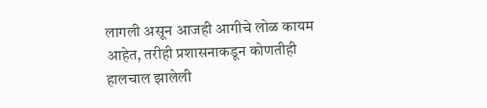लागली असून आजही आगीचे लोळ कायम आहेत, तरीही प्रशासनाकडून कोणतीही हालचाल झालेली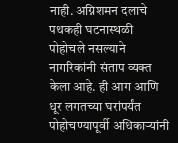नाही. अग्निशमन दलाचे पथकही घटनास्थळी पोहोचले नसल्याने नागरिकांनी संताप व्यक्त केला आहे. ही आग आणि धूर लगतच्या घरांपर्यंत पोहोचण्यापूर्वी अधिकाऱ्यांनी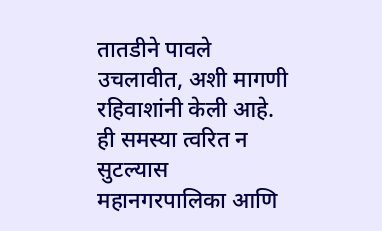तातडीने पावले उचलावीत, अशी मागणी रहिवाशांनी केली आहे. ही समस्या त्वरित न सुटल्यास महानगरपालिका आणि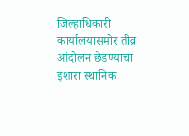जिल्हाधिकारी कार्यालयासमोर तीव्र आंदोलन छेडण्याचा इशारा स्थानिक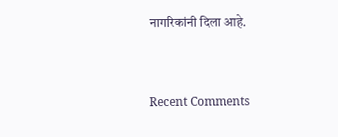नागरिकांनी दिला आहे.


Recent Comments